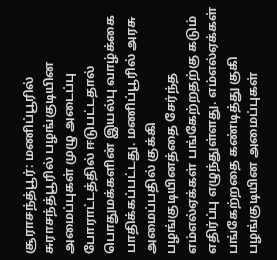சூராசந்த்பூர்: மணிப்பூரில் சுராசந்த்பூரில் பழங்குடியின அமைப்புகள் முழு அடைப்பு போராட்டத்தில் ஈடுபட்டதால் பொதுமக்களின் இயல்பு வாழ்க்கை பாதிக்கப்பட்டது. மணிப்பூரில் அரசு அமைப்பதில் குக்கி பழங்குடியினத்தை சேர்ந்த எம்எல்ஏக்கள் பங்கேற்றதற்கு கடும் எதிர்ப்பு எழுந்துள்ளது. எம்எல்ஏக்கள் பங்கேற்றதை கண்டித்து குகி பழங்குடியின அமைப்புகள்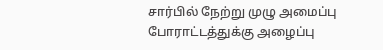சார்பில் நேற்று முழு அமைப்பு போராட்டத்துக்கு அழைப்பு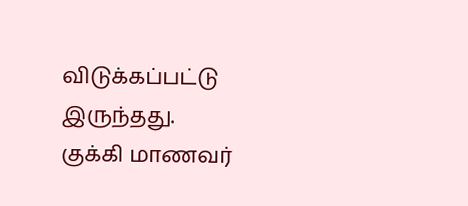விடுக்கப்பட்டு இருந்தது.
குக்கி மாணவர்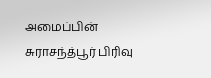அமைப்பின் சுராசந்த்பூர் பிரிவு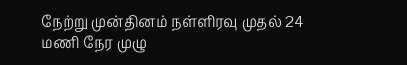நேற்று முன்தினம் நள்ளிரவு முதல் 24 மணி நேர முழு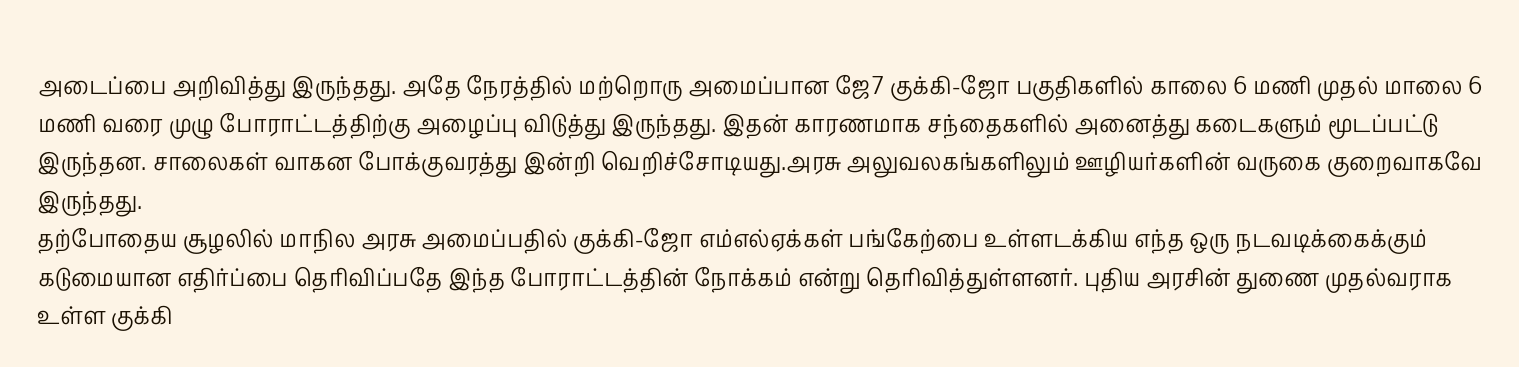அடைப்பை அறிவித்து இருந்தது. அதே நேரத்தில் மற்றொரு அமைப்பான ஜே7 குக்கி-ஜோ பகுதிகளில் காலை 6 மணி முதல் மாலை 6 மணி வரை முழு போராட்டத்திற்கு அழைப்பு விடுத்து இருந்தது. இதன் காரணமாக சந்தைகளில் அனைத்து கடைகளும் மூடப்பட்டு இருந்தன. சாலைகள் வாகன போக்குவரத்து இன்றி வெறிச்சோடியது.அரசு அலுவலகங்களிலும் ஊழியர்களின் வருகை குறைவாகவே இருந்தது.
தற்போதைய சூழலில் மாநில அரசு அமைப்பதில் குக்கி-ஜோ எம்எல்ஏக்கள் பங்கேற்பை உள்ளடக்கிய எந்த ஒரு நடவடிக்கைக்கும் கடுமையான எதிர்ப்பை தெரிவிப்பதே இந்த போராட்டத்தின் நோக்கம் என்று தெரிவித்துள்ளனர். புதிய அரசின் துணை முதல்வராக உள்ள குக்கி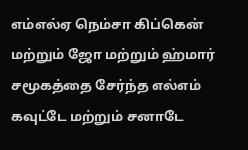எம்எல்ஏ நெம்சா கிப்கென் மற்றும் ஜோ மற்றும் ஹ்மார் சமூகத்தை சேர்ந்த எல்எம் கவுட்டே மற்றும் சனாடே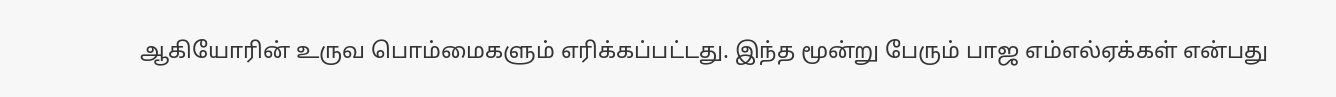ஆகியோரின் உருவ பொம்மைகளும் எரிக்கப்பட்டது. இந்த மூன்று பேரும் பாஜ எம்எல்ஏக்கள் என்பது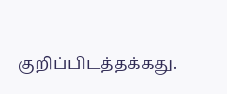குறிப்பிடத்தக்கது.